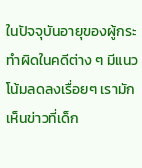ในปัจจุบันอายุของผู้กระทำผิดในคดีต่าง ๆ มีแนวโน้มลดลงเรื่อยๆ เรามักเห็นข่าวที่เด็ก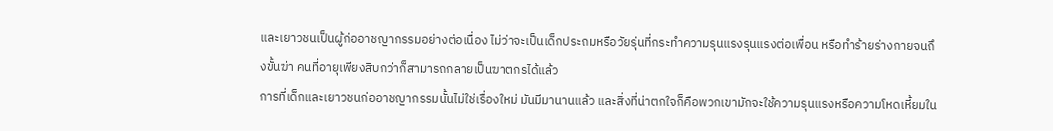และเยาวชนเป็นผู้ก่ออาชญากรรมอย่างต่อเนื่อง ไม่ว่าจะเป็นเด็กประถมหรือวัยรุ่นที่กระทำความรุนแรงรุนแรงต่อเพื่อน หรือทำร้ายร่างกายจนถึงขั้นฆ่า คนที่อายุเพียงสิบกว่าก็สามารถกลายเป็นฆาตกรได้แล้ว
การที่เด็กและเยาวชนก่ออาชญากรรมนั้นไม่ใช่เรื่องใหม่ มันมีมานานแล้ว และสิ่งที่น่าตกใจก็คือพวกเขามักจะใช้ความรุนแรงหรือความโหดเหี้ยมใน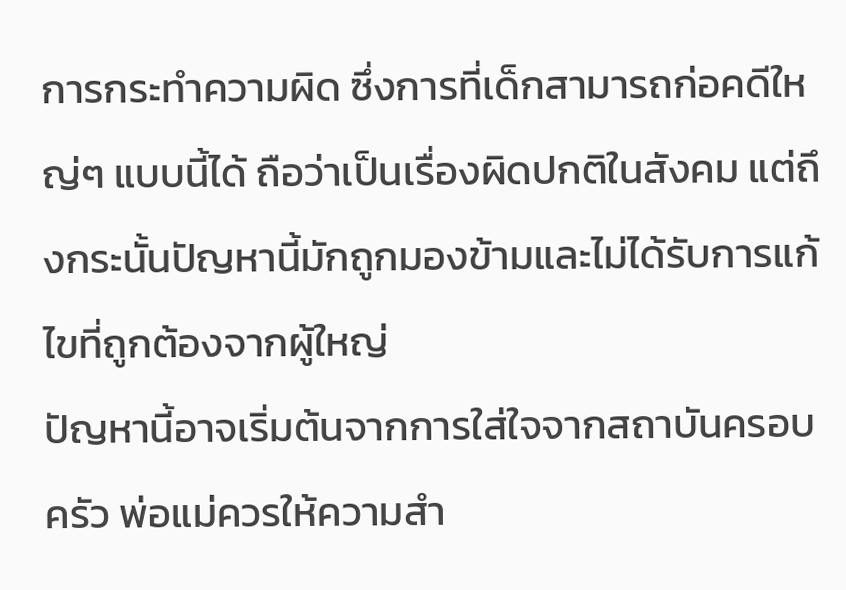การกระทำความผิด ซึ่งการที่เด็กสามารถก่อคดีใหญ่ๆ แบบนี้ได้ ถือว่าเป็นเรื่องผิดปกติในสังคม แต่ถึงกระนั้นปัญหานี้มักถูกมองข้ามและไม่ได้รับการแก้ไขที่ถูกต้องจากผู้ใหญ่
ปัญหานี้อาจเริ่มต้นจากการใส่ใจจากสถาบันครอบครัว พ่อแม่ควรให้ความสำ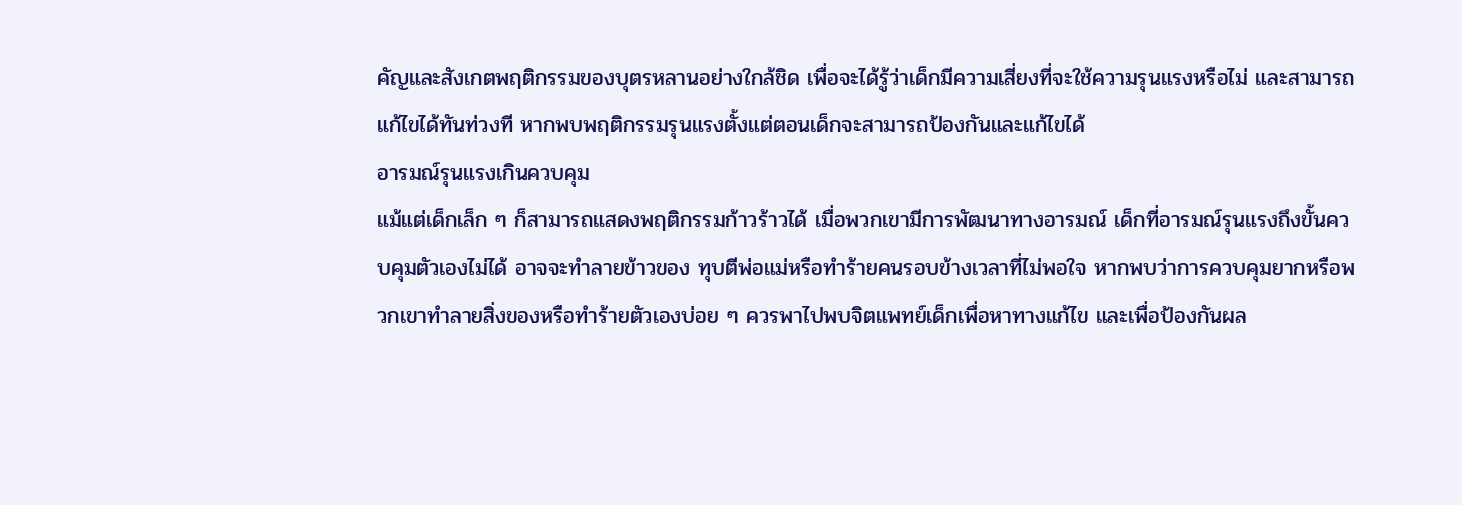คัญและสังเกตพฤติกรรมของบุตรหลานอย่างใกล้ชิด เพื่อจะได้รู้ว่าเด็กมีความเสี่ยงที่จะใช้ความรุนแรงหรือไม่ และสามารถแก้ไขได้ทันท่วงที หากพบพฤติกรรมรุนแรงตั้งแต่ตอนเด็กจะสามารถป้องกันและแก้ไขได้
อารมณ์รุนแรงเกินควบคุม
แม้แต่เด็กเล็ก ๆ ก็สามารถแสดงพฤติกรรมก้าวร้าวได้ เมื่อพวกเขามีการพัฒนาทางอารมณ์ เด็กที่อารมณ์รุนแรงถึงขั้นควบคุมตัวเองไม่ได้ อาจจะทำลายข้าวของ ทุบตีพ่อแม่หรือทำร้ายคนรอบข้างเวลาที่ไม่พอใจ หากพบว่าการควบคุมยากหรือพวกเขาทำลายสิ่งของหรือทำร้ายตัวเองบ่อย ๆ ควรพาไปพบจิตแพทย์เด็กเพื่อหาทางแก้ไข และเพื่อป้องกันผล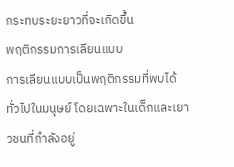กระทบระยะยาวที่จะเกิดขึ้น
พฤติกรรมการเลียนแบบ
การเลียนแบบเป็นพฤติกรรมที่พบได้ทั่วไปในมนุษย์ โดยเฉพาะในเด็กและเยาวชนที่กำลังอยู่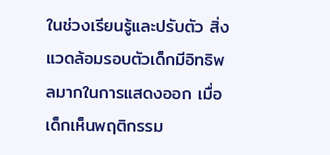ในช่วงเรียนรู้และปรับตัว สิ่งแวดล้อมรอบตัวเด็กมีอิทธิพลมากในการแสดงออก เมื่อเด็กเห็นพฤติกรรม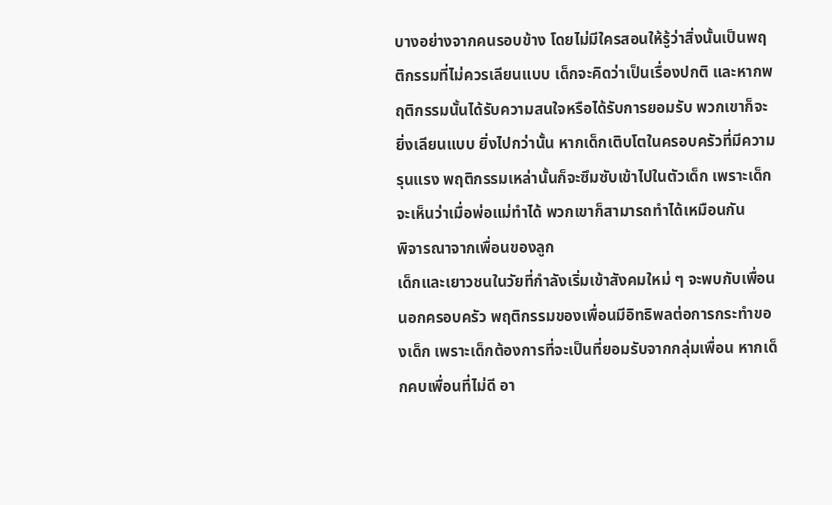บางอย่างจากคนรอบข้าง โดยไม่มีใครสอนให้รู้ว่าสิ่งนั้นเป็นพฤติกรรมที่ไม่ควรเลียนแบบ เด็กจะคิดว่าเป็นเรื่องปกติ และหากพฤติกรรมนั้นได้รับความสนใจหรือได้รับการยอมรับ พวกเขาก็จะยิ่งเลียนแบบ ยิ่งไปกว่านั้น หากเด็กเติบโตในครอบครัวที่มีความรุนแรง พฤติกรรมเหล่านั้นก็จะซึมซับเข้าไปในตัวเด็ก เพราะเด็กจะเห็นว่าเมื่อพ่อแม่ทำได้ พวกเขาก็สามารถทำได้เหมือนกัน
พิจารณาจากเพื่อนของลูก
เด็กและเยาวชนในวัยที่กำลังเริ่มเข้าสังคมใหม่ ๆ จะพบกับเพื่อนนอกครอบครัว พฤติกรรมของเพื่อนมีอิทธิพลต่อการกระทำของเด็ก เพราะเด็กต้องการที่จะเป็นที่ยอมรับจากกลุ่มเพื่อน หากเด็กคบเพื่อนที่ไม่ดี อา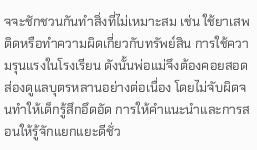จจะชักชวนกันทำสิ่งที่ไม่เหมาะสม เช่น ใช้ยาเสพติดหรือทำความผิดเกี่ยวกับทรัพย์สิน การใช้ความรุนแรงในโรงเรียน ดังนั้นพ่อแม่จึงต้องคอยสอดส่องดูแลบุตรหลานอย่างต่อเนื่อง โดยไม่จับผิดจนทำให้เด็กรู้สึกอึดอัด การให้คำแนะนำและการสอนให้รู้จักแยกแยะดีชั่ว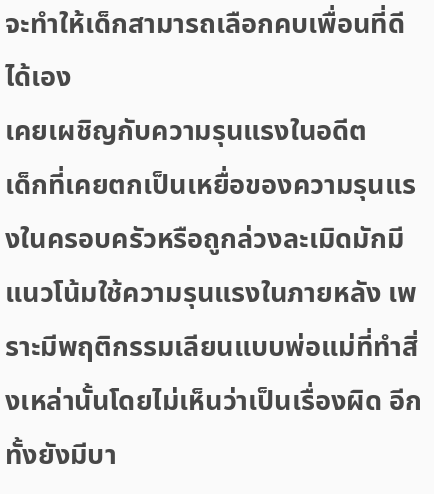จะทำให้เด็กสามารถเลือกคบเพื่อนที่ดีได้เอง
เคยเผชิญกับความรุนแรงในอดีต
เด็กที่เคยตกเป็นเหยื่อของความรุนแรงในครอบครัวหรือถูกล่วงละเมิดมักมีแนวโน้มใช้ความรุนแรงในภายหลัง เพราะมีพฤติกรรมเลียนแบบพ่อแม่ที่ทำสิ่งเหล่านั้นโดยไม่เห็นว่าเป็นเรื่องผิด อีกทั้งยังมีบา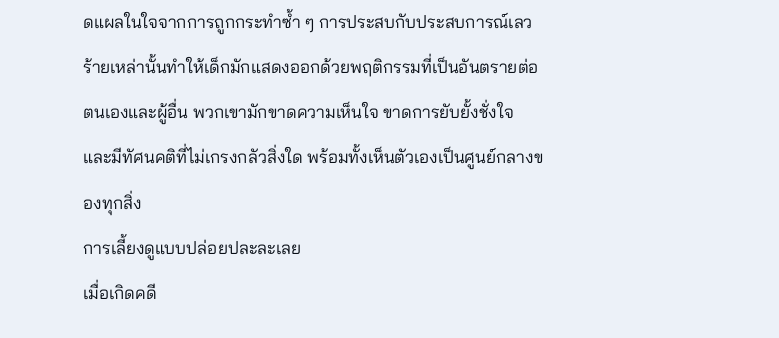ดแผลในใจจากการถูกกระทำซ้ำ ๆ การประสบกับประสบการณ์เลวร้ายเหล่านั้นทำให้เด็กมักแสดงออกด้วยพฤติกรรมที่เป็นอันตรายต่อตนเองและผู้อื่น พวกเขามักขาดความเห็นใจ ขาดการยับยั้งชั่งใจ และมีทัศนคติที่ไม่เกรงกลัวสิ่งใด พร้อมทั้งเห็นตัวเองเป็นศูนย์กลางของทุกสิ่ง
การเลี้ยงดูแบบปล่อยปละละเลย
เมื่อเกิดคดี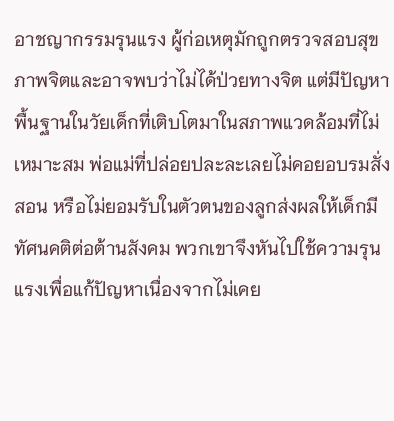อาชญากรรมรุนแรง ผู้ก่อเหตุมักถูกตรวจสอบสุขภาพจิตและอาจพบว่าไม่ได้ป่วยทางจิต แต่มีปัญหาพื้นฐานในวัยเด็กที่เติบโตมาในสภาพแวดล้อมที่ไม่เหมาะสม พ่อแม่ที่ปล่อยปละละเลยไม่คอยอบรมสั่งสอน หรือไม่ยอมรับในตัวตนของลูกส่งผลให้เด็กมีทัศนคติต่อต้านสังคม พวกเขาจึงหันไปใช้ความรุนแรงเพื่อแก้ปัญหาเนื่องจากไม่เคย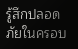รู้สึกปลอดภัยในครอบ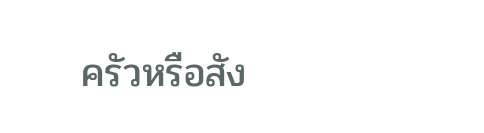ครัวหรือสัง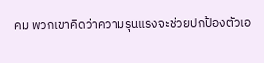คม พวกเขาคิดว่าความรุนแรงจะช่วยปกป้องตัวเอ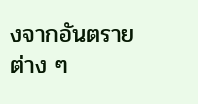งจากอันตรายต่าง ๆ